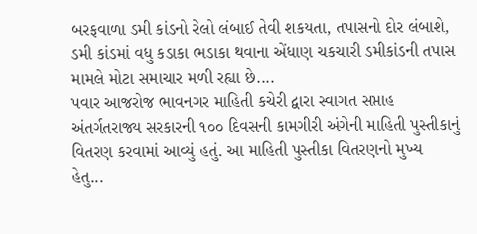બરફવાળા ડમી કાંડનો રેલો લંબાઈ તેવી શકયતા, તપાસનો દોર લંબાશે, ડમી કાંડમાં વધુ કડાકા ભડાકા થવાના એંધાણ ચકચારી ડમીકાંડની તપાસ મામલે મોટા સમાચાર મળી રહ્યા છે....
પવાર આજરોજ ભાવનગર માહિતી કચેરી દ્વારા સ્વાગત સપ્તાહ અંતર્ગતરાજ્ય સરકારની ૧૦૦ દિવસની કામગીરી અંગેની માહિતી પુસ્તીકાનું વિતરણ કરવામાં આવ્યું હતું. આ માહિતી પુસ્તીકા વિતરણનો મુખ્ય હેતુ...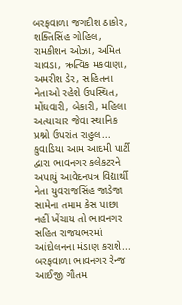બરફવાળા જગદીશ ઠાકોર, શક્તિસિંહ ગોહિલ, રામકીશન ઓઝા, અમિત ચાવડા, ઋત્વિક મકવાણા, અમરીશ ડેર, સહિતના નેતાઓ રહેશે ઉપસ્થિત, મોંઘવારી, બેકારી, મહિલા અત્યાચાર જેવા સ્થાનિક પ્રશ્નો ઉપરાંત રાહુલ...
કુવાડિયા આમ આદમી પાર્ટી દ્વારા ભાવનગર કલેકટરને અપાયું આવેદનપત્ર વિદ્યાર્થી નેતા યુવરાજસિંહ જાડેજા સામેના તમામ કેસ પાછા નહીં ખેંચાય તો ભાવનગર સહિત રાજયભરમાં આંદોલનના મંડાણ કરાશે...
બરફવાળા ભાવનગર રેન્જ આઈજી ગૌતમ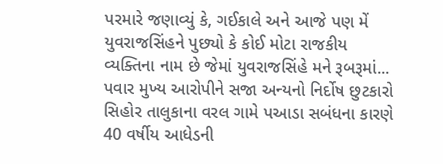પરમારે જણાવ્યું કે, ગઈકાલે અને આજે પણ મેં યુવરાજસિંહને પુછ્યો કે કોઈ મોટા રાજકીય વ્યક્તિના નામ છે જેમાં યુવરાજસિંહે મને રૂબરૂમાં...
પવાર મુખ્ય આરોપીને સજા અન્યનો નિર્દોષ છુટકારો સિહોર તાલુકાના વરલ ગામે પઆડા સબંધના કારણે 40 વર્ષીય આધેડની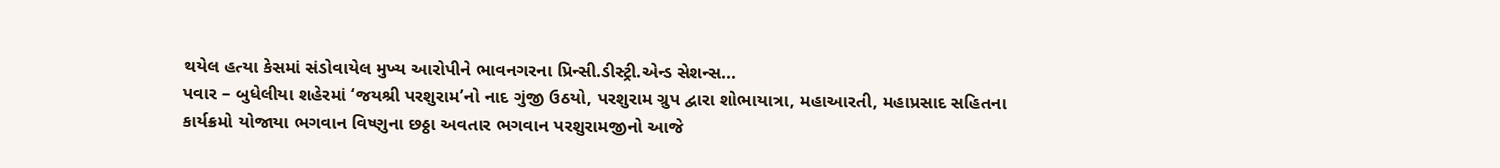થયેલ હત્યા કેસમાં સંડોવાયેલ મુખ્ય આરોપીને ભાવનગરના પ્રિન્સી.ડીસ્ટ્રી.એન્ડ સેશન્સ...
પવાર – બુધેલીયા શહેરમાં ‘જયશ્રી પરશુરામ’નો નાદ ગુંજી ઉઠયો, પરશુરામ ગ્રુપ દ્વારા શોભાયાત્રા, મહાઆરતી, મહાપ્રસાદ સહિતના કાર્યક્રમો યોજાયા ભગવાન વિષ્ણુના છઠ્ઠા અવતાર ભગવાન પરશુરામજીનો આજે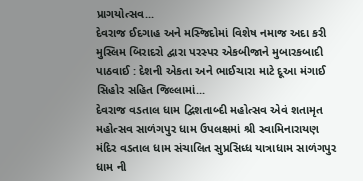પ્રાગયોત્સવ...
દેવરાજ ઈદગાહ અને મસ્જિદોમાં વિશેષ નમાજ અદા કરી મુસ્લિમ બિરાદરો દ્વારા પરસ્પર એકબીજાને મુબારકબાદી પાઠવાઈ : દેશની એકતા અને ભાઈચારા માટે દૂઆ મંગાઈ સિહોર સહિત જિલ્લામાં...
દેવરાજ વડતાલ ધામ દ્વિશતાબ્દી મહોત્સવ એવં શતામૃત મહોત્સવ સાળંગપુર ધામ ઉપલક્ષમાં શ્રી સ્વામિનારાયણ મંદિર વડતાલ ધામ સંચાલિત સુપ્રસિધ્ધ યાત્રાધામ સાળંગપુર ધામ ની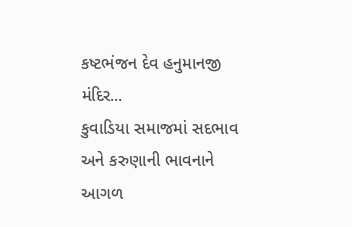કષ્ટભંજન દેવ હનુમાનજી મંદિર...
કુવાડિયા સમાજમાં સદભાવ અને કરુણાની ભાવનાને આગળ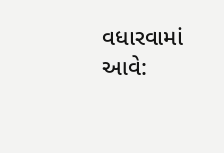વધારવામાં આવે: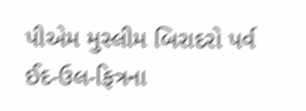પીએમ મુસ્લીમ બિરાદરો પર્વ ઈદ-ઉલ-ફિત્રના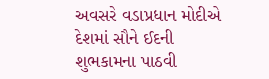અવસરે વડાપ્રધાન મોદીએ દેશમાં સૌને ઈદની શુભકામના પાઠવી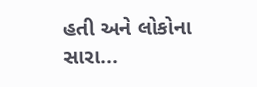હતી અને લોકોના સારા...